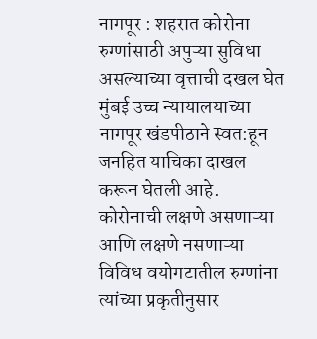नागपूर : शहरात कोरोना रुग्णांसाठी अपुऱ्या सुविधा असल्याच्या वृत्ताची दखल घेत मुंबई उच्च न्यायालयाच्या नागपूर खंडपीठाने स्वत:हून जनहित याचिका दाखल करून घेतली आहे. कोरोनाची लक्षणे असणाऱ्या आणि लक्षणे नसणाऱ्या विविध वयोगटातील रुग्णांना त्यांच्या प्रकृतीनुसार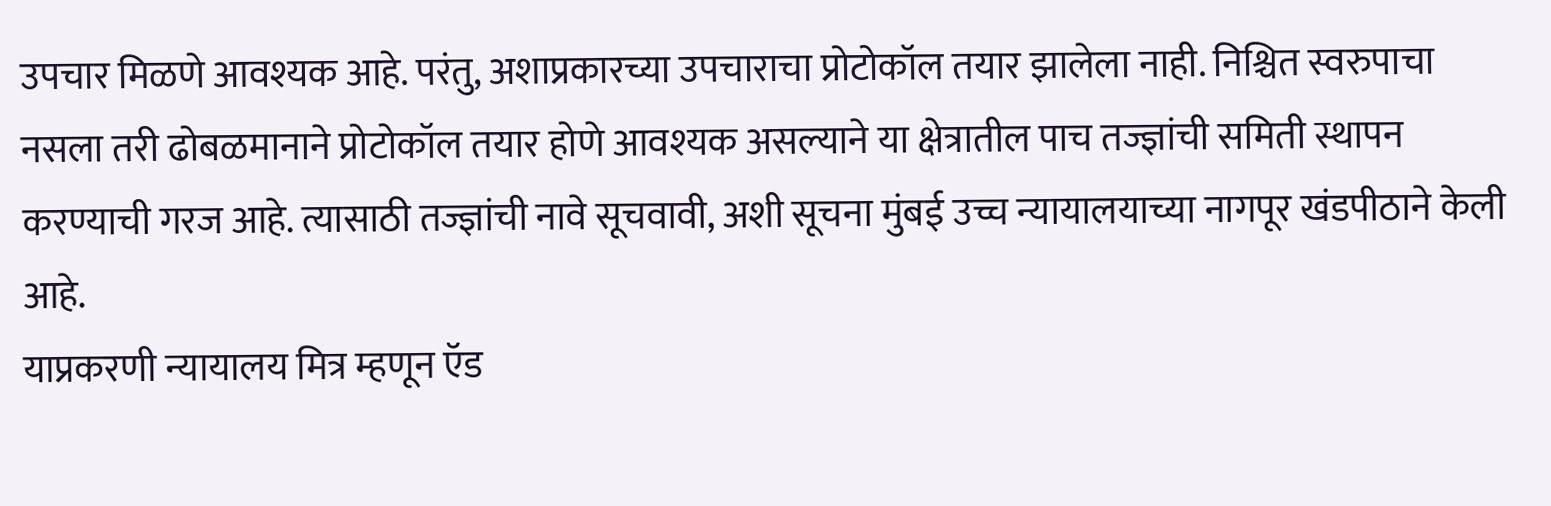उपचार मिळणे आवश्यक आहे. परंतु, अशाप्रकारच्या उपचाराचा प्रोटोकॉल तयार झालेला नाही. निश्चित स्वरुपाचा नसला तरी ढोबळमानाने प्रोटोकॉल तयार होणे आवश्यक असल्याने या क्षेत्रातील पाच तज्ज्ञांची समिती स्थापन करण्याची गरज आहे. त्यासाठी तज्ज्ञांची नावे सूचवावी, अशी सूचना मुंबई उच्च न्यायालयाच्या नागपूर खंडपीठाने केली आहे.
याप्रकरणी न्यायालय मित्र म्हणून ऍड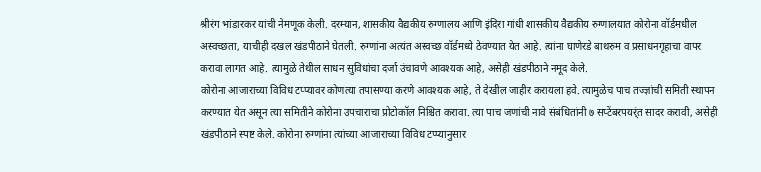श्रीरंग भांडारकर यांची नेमणूक केली. दरम्यान, शासकीय वैद्यकीय रुग्णालय आणि इंदिरा गांधी शासकीय वैद्यकीय रुग्णालयात कोरोना वॉर्डमधील अस्वच्छता, याचीही दखल खंडपीठाने घेतली. रुग्णांना अत्यंत अस्वच्छ वॉर्डमध्ये ठेवण्यात येत आहे. त्यांना घाणेरडे बाथरुम व प्रसाधनगृहाचा वापर करावा लागत आहे. त्यामुळे तेथील साधन सुविधांचा दर्जा उंचावणे आवश्यक आहे, असेही खंडपीठाने नमूद केले.
कोरोना आजाराच्या विविध टप्प्यावर कोणत्या तपासण्या करणे आवश्यक आहे, ते देखील जाहीर करायला हवे. त्यामुळेच पाच तज्ज्ञांची समिती स्थापन करण्यात येत असून त्या समितीने कोरोना उपचाराचा प्रोटोकॉल निश्चित करावा. त्या पाच जणांची नावे संबंधितांनी ७ सप्टेंबरपयर्ंत सादर करावी, असेही खंडपीठाने स्पष्ट केले. कोरोना रुग्णांना त्यांच्या आजाराच्या विविध टप्प्यानुसार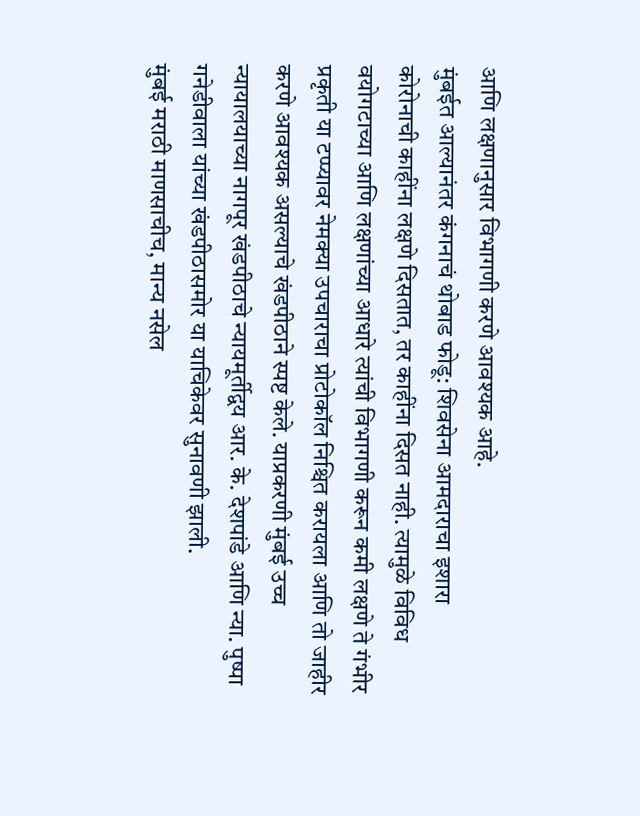आणि लक्षणानुसार विभागणी करणे आवश्यक आहे.
मुंबईत आल्यानंतर कंगनाचं थोबाड फोडू: शिवसेना आमदाराचा इशारा
कोरोनाची काहींना लक्षणे दिसतात, तर काहींना दिसत नाही. त्यामुळे विविध वयोगटाच्या आणि लक्षणांच्या आधारे त्यांची विभागणी करून कमी लक्षणे ते गंभीर प्रकृती या टप्प्यावर नेमक्या उपचाराचा प्रोटोकॉल निश्चित करायला आणि तो जाहीर करणे आवश्यक असल्याचे खंडपीठाने स्पष्ट केले. याप्रकरणी मुंबई उच्च न्यायालयाच्या नागपूर खंडपीठाचे न्यायमूर्तीद्वय आर. के. देशपांडे आणि न्या. पुष्पा गनेडीवाला यांच्या खंडपीठासमोर या याचिकेवर सुनावणी झाली.
मुंबई मराठी माणसाचीच, मान्य नसेल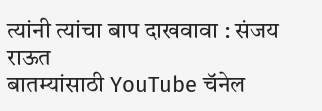त्यांनी त्यांचा बाप दाखवावा : संजय राऊत
बातम्यांसाठी YouTube चॅनेल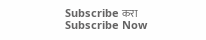Subscribe करा
Subscribe Now